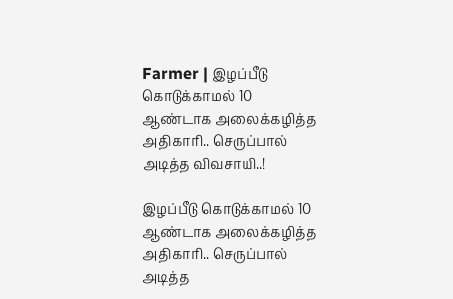Farmer | இழப்பீடு கொடுக்காமல் 10 ஆண்டாக அலைக்கழித்த அதிகாரி.. செருப்பால் அடித்த விவசாயி..!

இழப்பீடு கொடுக்காமல் 10 ஆண்டாக அலைக்கழித்த அதிகாரி.. செருப்பால் அடித்த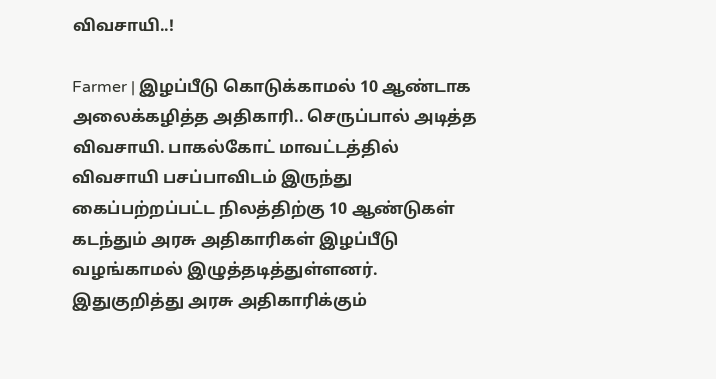விவசாயி..!

Farmer | இழப்பீடு கொடுக்காமல் 10 ஆண்டாக அலைக்கழித்த அதிகாரி.. செருப்பால் அடித்த விவசாயி. பாகல்கோட் மாவட்டத்தில் விவசாயி பசப்பாவிடம் இருந்து கைப்பற்றப்பட்ட நிலத்திற்கு 10 ஆண்டுகள் கடந்தும் அரசு அதிகாரிகள் இழப்பீடு வழங்காமல் இழுத்தடித்துள்ளனர். இதுகுறித்து அரசு அதிகாரிக்கும்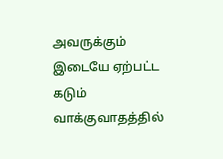அவருக்கும் இடையே ஏற்பட்ட கடும் வாக்குவாதத்தில்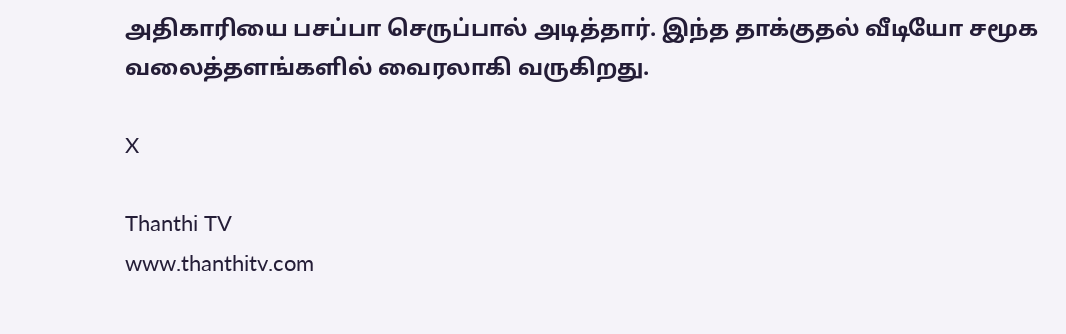அதிகாரியை பசப்பா செருப்பால் அடித்தார். இந்த தாக்குதல் வீடியோ சமூக வலைத்தளங்களில் வைரலாகி வருகிறது.

X

Thanthi TV
www.thanthitv.com